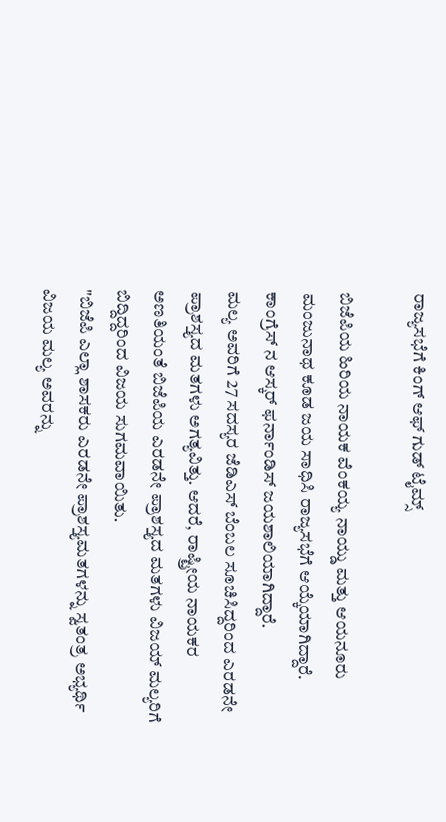ರಾಜ್ಯಸಭೆಗೆ ಕಿಂಗ್ ಆಫ್ ಗುಡ್ ಟೈಮ್ಸ್

ಬಿಜೆಪಿಯ ಹಿರಿಯ ನಾಯಕ ವೆಂಕಯ್ಯ ನಾಯ್ಡು ಮತ್ತು ಆಯನೂರು ಮಂಜುನಾಥ ಕೂಡ ಜಯ ಸಾಧಿಸಿ ರಾಜ್ಯಸಭೆಗೆ ಆಯ್ಕೆಯಾಗಿದ್ದಾರೆ. ಕಾಂಗ್ರೆಸ್ ನ ಆಸ್ಕರ್ ಫರ್ನಾಂಡಿಸ್ ಜಯಶಾಲಿಯಾಗಿದ್ದಾರೆ.
ಮಲ್ಯ ಅವರಿಗೆ 27 ಸದಸ್ಯರ ಜೆಡಿಎಸ್ ಬೆಂಬಲ ಸೂಚಿಸಿದ್ದರಿಂದ ಎರಡನೇ ಪ್ರಾಶಸ್ತ್ಯದ ಮತಗಳು ಅಗತ್ಯವಿತ್ತು. ಆದರೆ, ರಾಷ್ಟ್ರೀಯ ನಾಯಕರ ಅಣತಿಯಂತೆ ಬಿಜೆಪಿಯ ಎರಡನೇ ಪ್ರಾಶಸ್ತ್ಯದ ಮತಗಳು ವಿಜಯ್ ಮಲ್ಯರಿಗೆ ಬಿದ್ದಿದ್ದರಿಂದ ವಿಜಯ ಸುಗಮವಾಯಿತು.
"ಬಿಜೆಪಿ ಎಲ್ಲಾ ಶಾಸಕರು ಎರಡನೇ ಪ್ರಾಶಸ್ತ್ಯಮತಗಳನ್ನು ಸ್ವತಂತ್ರ ಅಭ್ಯರ್ಥಿ ವಿಜಯ ಮಲ್ಯ ಅವರನ್ನು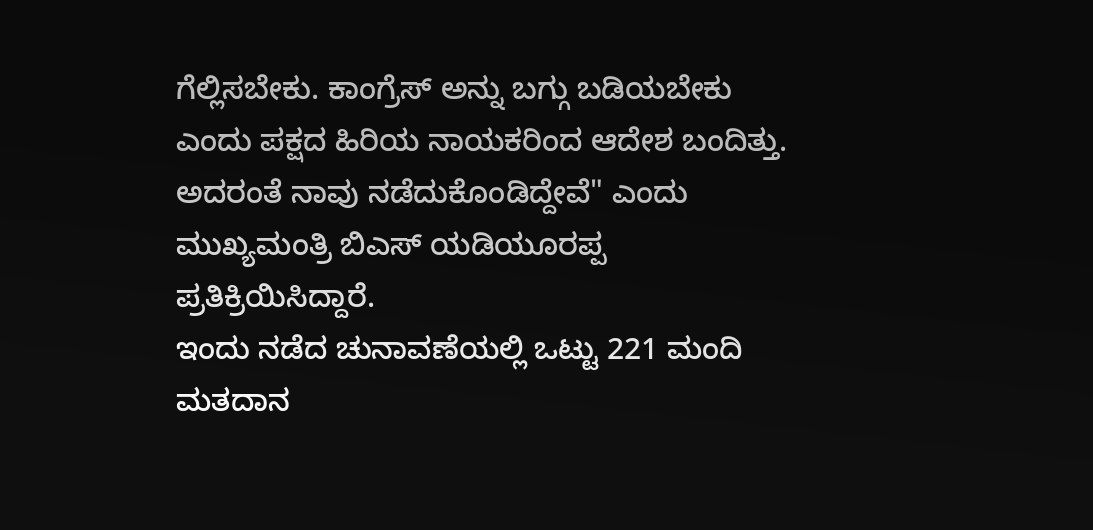ಗೆಲ್ಲಿಸಬೇಕು. ಕಾಂಗ್ರೆಸ್ ಅನ್ನು ಬಗ್ಗು ಬಡಿಯಬೇಕು ಎಂದು ಪಕ್ಷದ ಹಿರಿಯ ನಾಯಕರಿಂದ ಆದೇಶ ಬಂದಿತ್ತು. ಅದರಂತೆ ನಾವು ನಡೆದುಕೊಂಡಿದ್ದೇವೆ" ಎಂದು ಮುಖ್ಯಮಂತ್ರಿ ಬಿಎಸ್ ಯಡಿಯೂರಪ್ಪ ಪ್ರತಿಕ್ರಿಯಿಸಿದ್ದಾರೆ.
ಇಂದು ನಡೆದ ಚುನಾವಣೆಯಲ್ಲಿ ಒಟ್ಟು 221 ಮಂದಿ ಮತದಾನ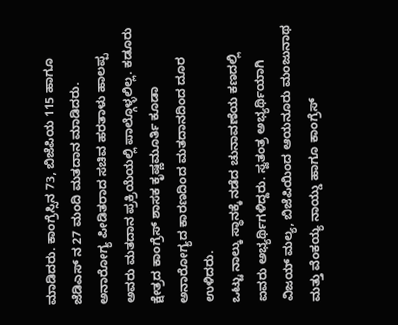ಮಾಡಿದರು. ಕಾಂಗ್ರೆಸ್ಸಿನ 73, ಬಿಜೆಪಿಯ 115 ಹಾಗೂ ಜೆಡಿಎಸ್ ನ 27 ಮಂದಿ ಮತದಾನ ಮಾಡಿದರು. ಅನಾರೋಗ್ಯ ಪೀಡಿತರಾದ ಸಚಿವ ಹರತಾಳು ಹಾಲಪ್ಪ ಅವರು ಮತದಾನ ಪ್ರಕ್ರಿಯೆಯಲ್ಲಿ ಪಾಲ್ಗೊಳ್ಳಲಿಲ್ಲ. ಕಡೂರು ಕ್ಷೇತ್ರದ ಕಾಂಗ್ರೆಸ್ ಶಾಸಕ ಕೃಷ್ಣಮೂರ್ತಿ ಕೂಡಾ ಅನಾರೋಗ್ಯದ ಕಾರಣದಿಂದ ಮತದಾನದಿಂದ ದೂರ ಉಳಿದರು.
ಒಟ್ಟು ನಾಲ್ಕು ಸ್ಥಾನಕ್ಕೆ ನಡೆದ ಚುನಾವಣೆಯ ಕಣದಲ್ಲಿ ಐವರು ಅಭ್ಯರ್ಥಿಗಳಿದ್ದರು. ಸ್ವತಂತ್ರ ಅಭ್ಯರ್ಥಿಯಾಗಿ ವಿಜಯ್ ಮಲ್ಯ, ಬಿಜೆಪಿಯಿಂದ ಆಯನೂರು ಮಂಜುನಾಥ ಮತ್ತು ವೆಂಕಯ್ಯ ನಾಯ್ಡು ಹಾಗೂ ಕಾಂಗ್ರೆಸ್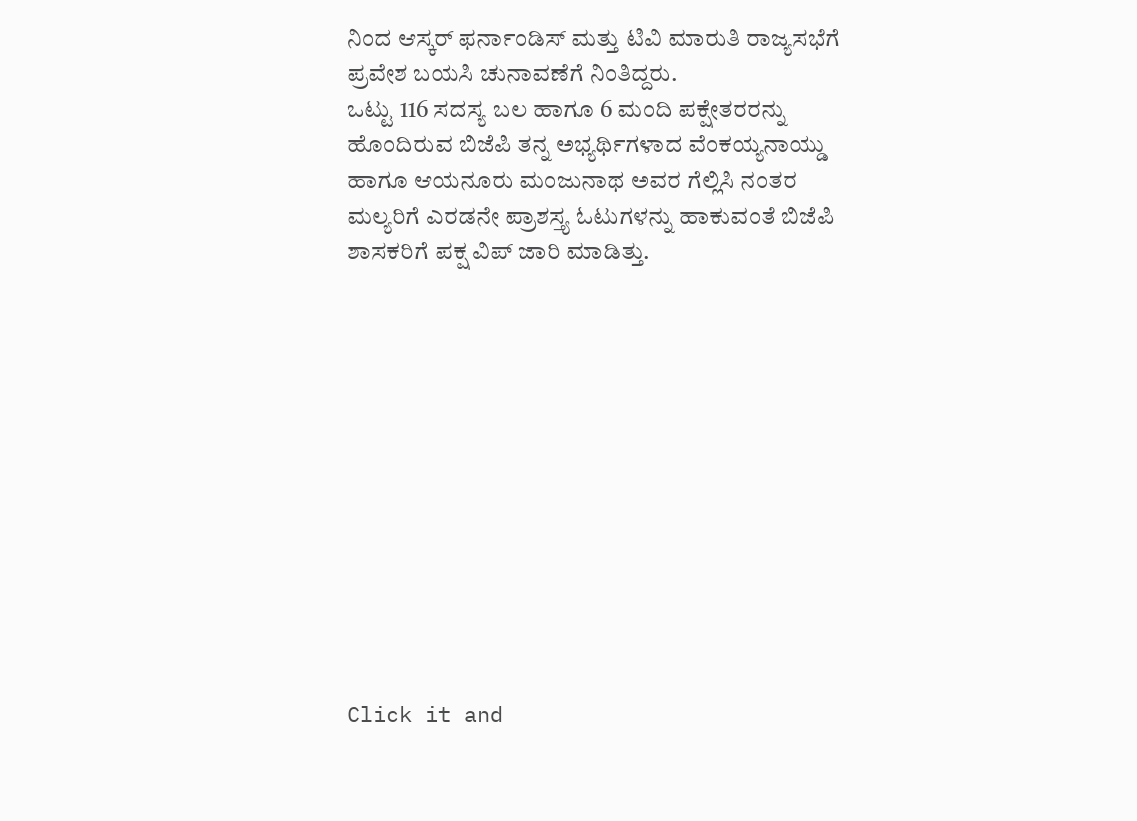ನಿಂದ ಆಸ್ಕರ್ ಫರ್ನಾಂಡಿಸ್ ಮತ್ತು ಟಿವಿ ಮಾರುತಿ ರಾಜ್ಯಸಭೆಗೆ ಪ್ರವೇಶ ಬಯಸಿ ಚುನಾವಣೆಗೆ ನಿಂತಿದ್ದರು.
ಒಟ್ಟು 116 ಸದಸ್ಯ ಬಲ ಹಾಗೂ 6 ಮಂದಿ ಪಕ್ಷೇತರರನ್ನು ಹೊಂದಿರುವ ಬಿಜೆಪಿ ತನ್ನ ಅಭ್ಯರ್ಥಿಗಳಾದ ವೆಂಕಯ್ಯನಾಯ್ಡು ಹಾಗೂ ಆಯನೂರು ಮಂಜುನಾಥ ಅವರ ಗೆಲ್ಲಿಸಿ ನಂತರ ಮಲ್ಯರಿಗೆ ಎರಡನೇ ಪ್ರಾಶಸ್ತ್ಯ ಓಟುಗಳನ್ನು ಹಾಕುವಂತೆ ಬಿಜೆಪಿ ಶಾಸಕರಿಗೆ ಪಕ್ಷ ವಿಪ್ ಜಾರಿ ಮಾಡಿತ್ತು.












Click it and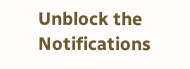Unblock the Notifications